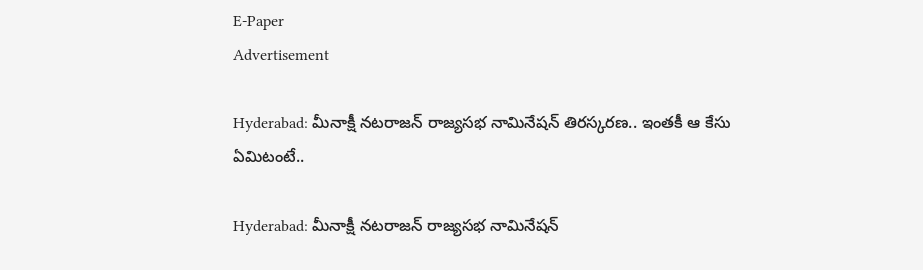E-Paper
Advertisement

Hyderabad: మీనాక్షీ నటరాజన్‌ రాజ్యసభ నామినేషన్‌ తిరస్కరణ.. ఇంతకీ ఆ కేసు ఏమిటంటే..

Hyderabad: మీనాక్షీ నటరాజన్‌ రాజ్యసభ నామినేషన్‌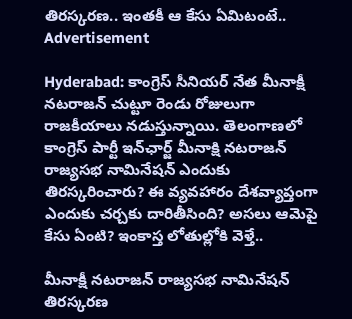తిరస్కరణ.. ఇంతకీ ఆ కేసు ఏమిటంటే..
Advertisement

Hyderabad: కాంగ్రెస్ సీనియర్ నేత మీనాక్షీ నటరాజన్‌ చుట్టూ రెండు రోజులుగా రాజకీయాలు నడుస్తున్నాయి. తెలంగాణలో కాంగ్రెస్ పార్టీ ఇన్‌ఛార్జ్ మీనాక్షి నటరాజన్‌ రాజ్యసభ నామినేషన్‌ ఎందుకు తిరస్కరించారు? ఈ వ్యవహారం దేశవ్యాప్తంగా ఎందుకు చర్చకు దారితీసింది? అసలు ఆమెపై కేసు ఏంటి? ఇంకాస్త లోతుల్లోకి వెళ్తే..

మీనాక్షీ నటరాజన్‌ రాజ్యసభ నామినేషన్‌ తిరస్కరణ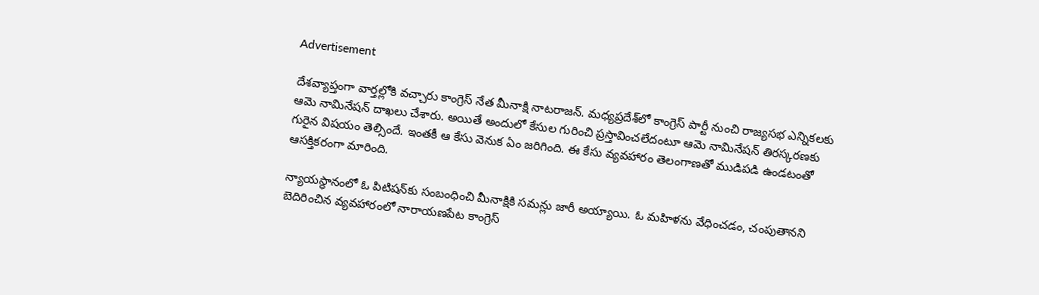Advertisement

దేశవ్యాప్తంగా వార్తల్లోకి వచ్చారు కాంగ్రెస్ నేత మీనాక్షి నాటరాజన్. మధ్యప్రదేశ్‌లో కాంగ్రెస్ పార్టీ నుంచి రాజ్యసభ ఎన్నికలకు ఆమె నామినేషన్ దాఖలు చేశారు. అయితే అందులో కేసుల గురించి ప్రస్తావించలేదంటూ ఆమె నామినేషన్ తిరస్కరణకు గురైన విషయం తెల్సిందే. ఇంతకీ ఆ కేసు వెనుక ఏం జరిగింది. ఈ కేసు వ్యవహారం తెలంగాణతో ముడిపడి ఉండటంతో ఆసక్తికరంగా మారింది.

న్యాయస్థానంలో ఓ పిటిషన్‌కు సంబంధించి మీనాక్షికి సమన్లు జారీ అయ్యాయి. ఓ మహిళను వేధించడం, చంపుతానని బెదిరించిన వ్యవహారంలో నారాయణపేట కాంగ్రెస్‌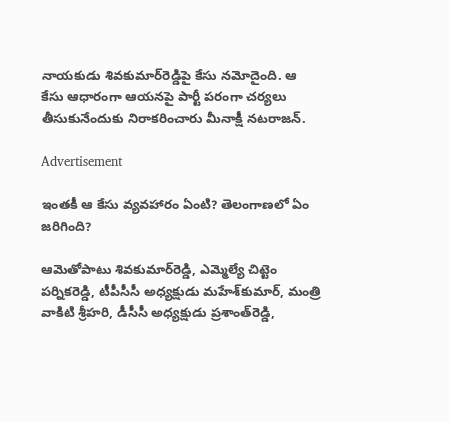నాయకుడు శివకుమార్‌రెడ్డిపై కేసు నమోదైంది. ఆ కేసు ఆధారంగా ఆయనపై పార్టీ పరంగా చర్యలు తీసుకునేందుకు నిరాకరించారు మీనాక్షీ నటరాజన్.

Advertisement

ఇంతకీ ఆ కేసు వ్యవహారం ఏంటి? తెలంగాణలో ఏం జరిగింది?

ఆమెతోపాటు శివకుమార్‌రెడ్డి, ఎమ్మెల్యే చిట్టెం పర్నికరెడ్డి, టీపీసీసీ అధ్యక్షుడు మహేశ్‌కుమార్‌, మంత్రి వాకిటి శ్రీహరి, డీసీసీ అధ్యక్షుడు ప్రశాంత్‌రెడ్డి,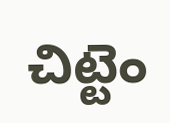చిట్టెం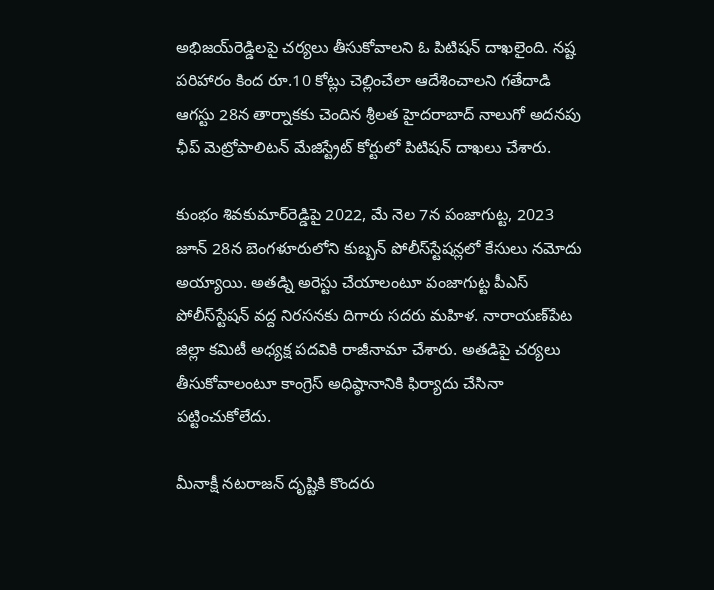అభిజయ్‌రెడ్డి‌లపై చర్యలు తీసుకోవాలని ఓ పిటిషన్ దాఖలైంది. నష్ట పరిహారం కింద రూ.10 కోట్లు చెల్లించేలా ఆదేశించాలని గతేదాడి ఆగస్టు 28న తార్నాకకు చెందిన శ్రీలత హైదరాబాద్‌ నాలుగో అదనపు ఛీప్‌ మెట్రోపాలిటన్‌ మేజిస్ట్రేట్‌ కోర్టులో పిటిషన్‌ దాఖలు చేశారు.

కుంభం శివకుమార్‌రెడ్డిపై 2022, మే నెల 7న పంజాగుట్ట, 2023 జూన్‌ 28న బెంగళూరులోని కుబ్బన్‌ పోలీస్‌స్టేషన్లలో కేసులు నమోదు అయ్యాయి. అతడ్ని అరెస్టు చేయాలంటూ పంజాగుట్ట పీఎస్ పోలీస్‌స్టేషన్‌ వద్ద నిరసనకు దిగారు సదరు మహిళ. నారాయణ్‌పేట జిల్లా కమిటీ అధ్యక్ష పదవికి రాజీనామా చేశారు. అతడిపై చర్యలు తీసుకోవాలంటూ కాంగ్రెస్‌ అధిష్ఠానానికి ఫిర్యాదు చేసినా పట్టించుకోలేదు.

మీనాక్షీ నటరాజన్‌ దృష్టికి కొందరు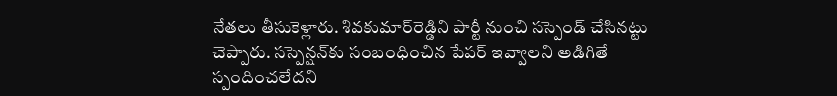నేతలు తీసుకెళ్లారు. శివకుమార్‌రెడ్డిని పార్టీ నుంచి సస్పెండ్‌ చేసినట్టు చెప్పారు. సస్పెన్షన్‌కు సంబంధించిన పేపర్ ఇవ్వాలని అడిగితే స్పందించలేదని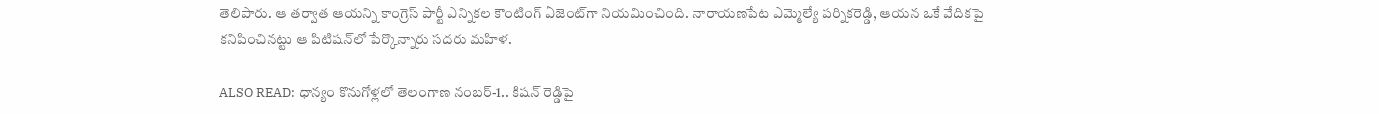తెలిపారు. ఆ తర్వాత ఆయన్ని కాంగ్రెస్‌ పార్టీ ఎన్నికల కౌంటింగ్‌ ఏజెంట్‌గా నియమించింది. నారాయణపేట ఎమ్మెల్యే పర్నికరెడ్డి, ఆయన ఒకే వేదికపై కనిపించినట్టు ఆ పిటిషన్‌లో పేర్కొన్నారు సదరు మహిళ.

ALSO READ: ధాన్యం కొనుగోళ్లలో తెలంగాణ నంబర్-1.. కిషన్ రెడ్డిపై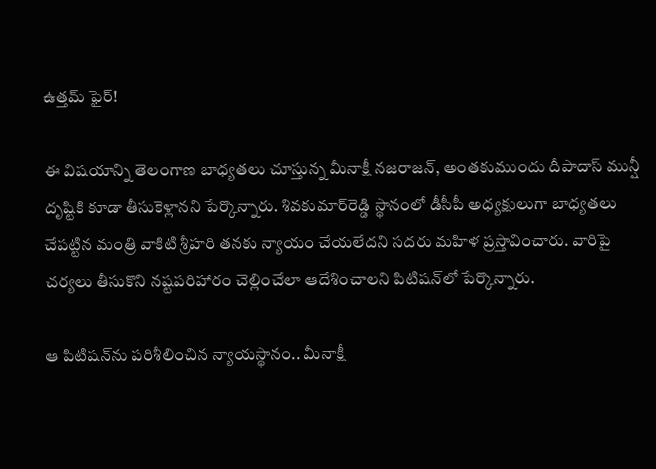ఉత్తమ్ ఫైర్!

ఈ విషయాన్ని తెలంగాణ బాధ్యతలు చూస్తున్న మీనాక్షీ నజరాజన్‌, అంతకుముందు దీపాదాస్‌ మున్షీ దృష్టికి కూడా తీసుకెళ్లానని పేర్కొన్నారు. శివకుమార్‌రెడ్డి స్థానంలో డీసీపీ అధ్యక్షులుగా బాధ్యతలు చేపట్టిన మంత్రి వాకిటి శ్రీహరి తనకు న్యాయం చేయలేదని సదరు మహిళ ప్రస్తావించారు. వారిపై చర్యలు తీసుకొని నష్టపరిహారం చెల్లించేలా ఆదేశించాలని పిటిషన్‌లో పేర్కొన్నారు.

ఆ పిటిషన్‌ను పరిశీలించిన న్యాయస్థానం.. మీనాక్షీ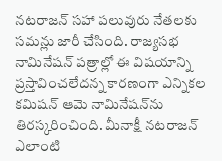నటరాజన్‌ సహా పలువురు నేతలకు సమన్లు జారీ చేసింది. రాజ్యసభ నామినేషన్‌ పత్రాల్లో ఈ విషయాన్ని ప్రస్తావించలేదన్న కారణంగా ఎన్నికల కమిషన్‌ ఆమె నామినేషన్‌ను తిరస్కరించింది. మీనాక్షీ నటరాజన్ ఎలాంటి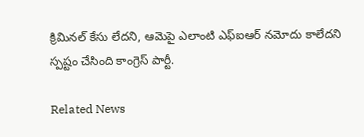క్రిమినల్ కేసు లేదని, ఆమెపై ఎలాంటి ఎఫ్ఐఆర్ నమోదు కాలేదని స్పష్టం చేసింది కాంగ్రెస్ పార్టీ.

Related News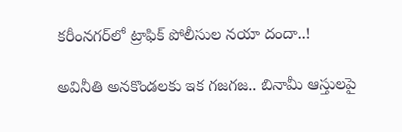కరీంనగర్‌‌లో ట్రాఫిక్ పోలీసుల నయా దందా..!

అవినీతి అనకొండలకు ఇక గజగజ.. బినామీ ఆస్తులపై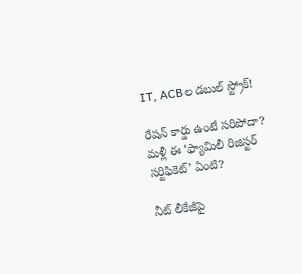IT, ACBల డబుల్ స్ట్రోక్!

రేషన్ కార్డు ఉంటే సరిపోదా? మళ్లీ ఈ ‘ఫ్యామిలీ రిజిస్టర్ సర్టిఫికెట్’ ఏంటి?

నీట్ లీకేజీపై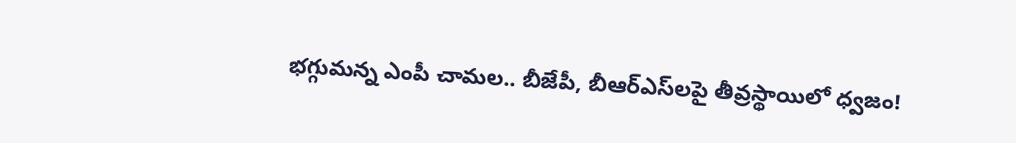భగ్గుమన్న ఎంపీ చామల.. బీజేపీ, బీఆర్‌ఎస్‌లపై తీవ్రస్థాయిలో ధ్వజం!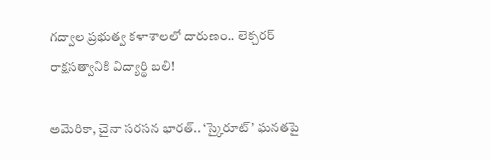గద్వాల ప్రభుత్వ కళాశాలలో దారుణం.. లెక్చరర్ రాక్షసత్వానికి విద్యార్థి బలి!

అమెరికా, చైనా సరసన భారత్.. ‘స్కైరూట్’ ఘనతపై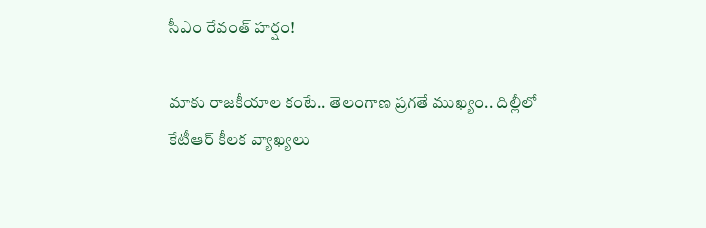సీఎం రేవంత్ హర్షం!

మాకు రాజకీయాల కంటే.. తెలంగాణ ప్రగతే ముఖ్యం.. దిల్లీలో కేటీఆర్ కీలక వ్యాఖ్యలు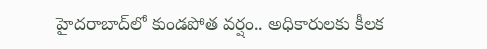హైదరాబాద్‌లో కుండపోత వర్షం.. అధికారులకు కీలక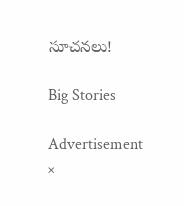సూచనలు!

Big Stories

Advertisement
×